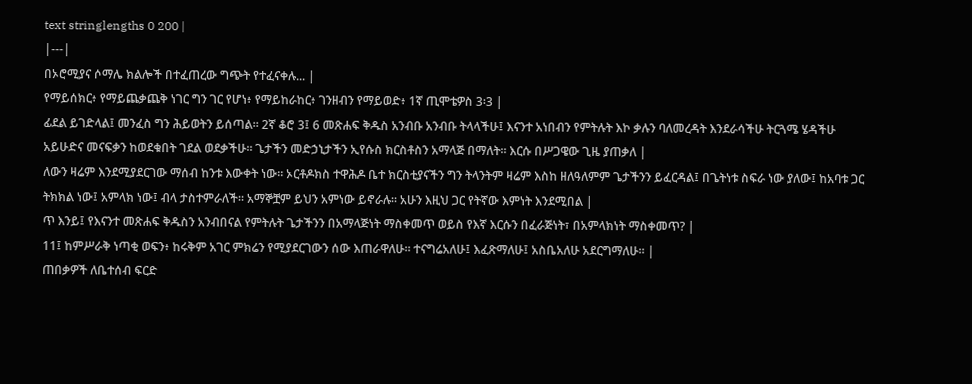text stringlengths 0 200 |
|---|
በኦሮሚያና ሶማሌ ክልሎች በተፈጠረው ግጭት የተፈናቀሉ... |
የማይሰክር፥ የማይጨቃጨቅ ነገር ግን ገር የሆነ፥ የማይከራከር፥ ገንዘብን የማይወድ፥ 1ኛ ጢሞቴዎስ 3፡3 |
ፊደል ይገድላል፤ መንፈስ ግን ሕይወትን ይሰጣል። 2ኛ ቆሮ 3፤ 6 መጽሐፍ ቅዱስ አንብቡ አንብቡ ትላላችሁ፤ እናንተ አነበብን የምትሉት እኮ ቃሉን ባለመረዳት እንደራሳችሁ ትርጓሜ ሄዳችሁ አይሁድና መናፍቃን ከወደቁበት ገደል ወደቃችሁ። ጌታችን መድኃኒታችን ኢየሱስ ክርስቶስን አማላጅ በማለት። እርሱ በሥጋዌው ጊዜ ያጠቃለ |
ለውን ዛሬም እንደሚያደርገው ማሰብ ከንቱ እውቀት ነው። ኦርቶዶክስ ተዋሕዶ ቤተ ክርስቲያናችን ግን ትላንትም ዛሬም እስከ ዘለዓለምም ጌታችንን ይፈርዳል፤ በጌትነቱ ስፍራ ነው ያለው፤ ከአባቱ ጋር ትክክል ነው፤ አምላክ ነው፤ ብላ ታስተምራለች። አማኞቿም ይህን አምነው ይኖራሉ። አሁን እዚህ ጋር የትኛው እምነት እንደሚበል |
ጥ እንይ፤ የእናንተ መጽሐፍ ቅዱስን አንብበናል የምትሉት ጌታችንን በአማላጅነት ማስቀመጥ ወይስ የእኛ እርሱን በፈራጅነት፣ በአምላክነት ማስቀመጥ? |
11፤ ከምሥራቅ ነጣቂ ወፍን፥ ከሩቅም አገር ምክሬን የሚያደርገውን ሰው እጠራዋለሁ። ተናግሬአለሁ፤ እፈጽማለሁ፤ አስቤአለሁ አደርግማለሁ። |
ጠበቃዎች ለቤተሰብ ፍርድ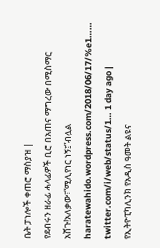ቤት ፓነሎች ቀጠሮ ማስያዝ |
የደብሩን ዘራፊ ሓላፊዎች ቢሮ በአጠና ማግረው በሚስማር አሸጉ!አለቃው፣“ሚሊየነር ነኝ፤”ብሏል haratewahido.wordpress.com/2018/06/17/%e1…… twitter.com/i/web/status/1… 1 day ago |
የኢትዮፒካሊንክ የአዲስ ዓመት ልዩና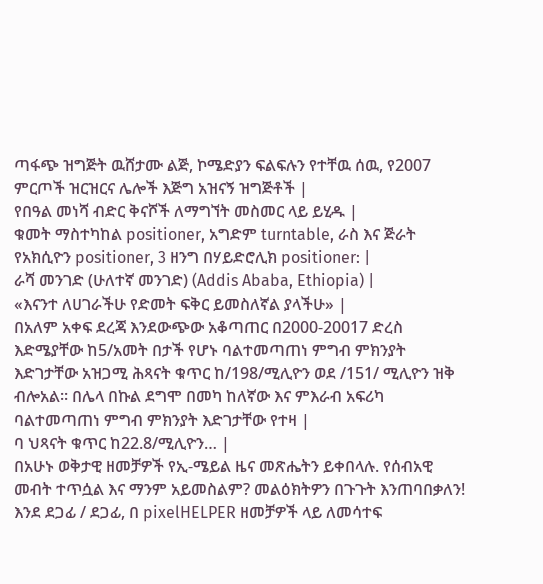ጣፋጭ ዝግጅት ዉሸታሙ ልጅ, ኮሜድያን ፍልፍሉን የተቸዉ ሰዉ, የ2007 ምርጦች ዝርዝርና ሌሎች እጅግ አዝናኝ ዝግጅቶች |
የበዓል መነሻ ብድር ቅናሾች ለማግኘት መስመር ላይ ይሂዱ |
ቁመት ማስተካከል positioner, አግድም turntable, ራስ እና ጅራት የአክሲዮን positioner, 3 ዘንግ በሃይድሮሊክ positioner: |
ራሻ መንገድ (ሁለተኛ መንገድ) (Addis Ababa, Ethiopia) |
«እናንተ ለሀገራችሁ የድመት ፍቅር ይመስለኛል ያላችሁ» |
በአለም አቀፍ ደረጃ እንደውጭው አቆጣጠር በ2000-20017 ድረስ እድሜያቸው ከ5/አመት በታች የሆኑ ባልተመጣጠነ ምግብ ምክንያት እድገታቸው አዝጋሚ ሕጻናት ቁጥር ከ/198/ሚሊዮን ወደ /151/ ሚሊዮን ዝቅ ብሎአል፡፡ በሌላ በኩል ደግሞ በመካ ከለኛው እና ምእራብ አፍሪካ ባልተመጣጠነ ምግብ ምክንያት እድገታቸው የተዛ |
ባ ህጻናት ቁጥር ከ22.8/ሚሊዮን… |
በአሁኑ ወቅታዊ ዘመቻዎች የኢ-ሜይል ዜና መጽሔትን ይቀበላሉ. የሰብአዊ መብት ተጥሷል እና ማንም አይመስልም? መልዕክትዎን በጉጉት እንጠባበቃለን! እንደ ደጋፊ / ደጋፊ, በ pixelHELPER ዘመቻዎች ላይ ለመሳተፍ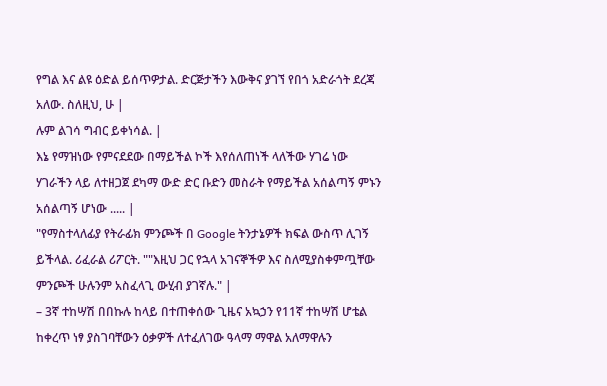የግል እና ልዩ ዕድል ይሰጥዎታል. ድርጅታችን እውቅና ያገኘ የበጎ አድራጎት ደረጃ አለው. ስለዚህ, ሁ |
ሉም ልገሳ ግብር ይቀነሳል. |
እኔ የማዝነው የምናደደው በማይችል ኮች እየሰለጠነች ላለችው ሃገሬ ነው ሃገራችን ላይ ለተዘጋጀ ደካማ ውድ ድር ቡድን መስራት የማይችል አሰልጣኝ ምኑን አሰልጣኝ ሆነው ..... |
"የማስተላለፊያ የትራፊክ ምንጮች በ Google ትንታኔዎች ክፍል ውስጥ ሊገኝ ይችላል. ሪፈራል ሪፖርት. ""እዚህ ጋር የኋላ አገናኞችዎ እና ስለሚያስቀምጧቸው ምንጮች ሁሉንም አስፈላጊ ውሂብ ያገኛሉ." |
– 3ኛ ተከሣሽ በበኩሉ ከላይ በተጠቀሰው ጊዜና አኳኃን የ11ኛ ተከሣሽ ሆቴል ከቀረጥ ነፃ ያስገባቸውን ዕቃዎች ለተፈለገው ዓላማ ማዋል አለማዋሉን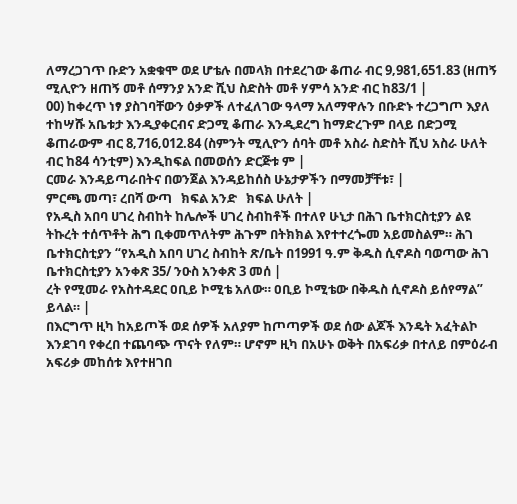ለማረጋገጥ ቡድን አቋቁሞ ወደ ሆቴሉ በመላክ በተደረገው ቆጠራ ብር 9‚981‚651.83 (ዘጠኝ ሚሊዮን ዘጠኝ መቶ ሰማንያ አንድ ሺህ ስድስት መቶ ሃምሳ አንድ ብር ከ83/1 |
00) ከቀረጥ ነፃ ያስገባቸውን ዕቃዎች ለተፈለገው ዓላማ አለማዋሉን በቡድኑ ተረጋግጦ እያለ ተከሣሹ አቤቱታ እንዲያቀርብና ድጋሚ ቆጠራ እንዲደረግ ከማድረጉም በላይ በድጋሚ ቆጠራውም ብር 8‚716‚012.84 (ስምንት ሚሊዮን ሰባት መቶ አስራ ስድስት ሺህ አስራ ሁለት ብር ከ84 ሳንቲም) እንዲከፍል በመወሰን ድርጅቱ ም |
ርመራ እንዳይጣራበትና በወንጀል እንዳይከሰስ ሁኔታዎችን በማመቻቸቱ፣ |
ምርጫ መጣ፣ ረበሻ ውጣ   ክፍል አንድ   ክፍል ሁለት |
የአዲስ አበባ ሀገረ ስብከት ከሌሎች ሀገረ ስብከቶች በተለየ ሁኒታ በሕገ ቤተክርስቲያን ልዩ ትኩረት ተሰጥቶት ሕግ ቢቀመጥለትም ሕጉም በትክክል እየተተረጐመ አይመስልም። ሕገ ቤተክርስቲያን “የአዲስ አበባ ሀገረ ስብከት ጽ/ቤት በ1991 ዓ.ም ቅዱስ ሲኖዶስ ባወጣው ሕገ ቤተክርስቲያን አንቀጽ 35/ ንዑስ አንቀጽ 3 መሰ |
ረት የሚመራ የአስተዳደር ዐቢይ ኮሚቴ አለው። ዐቢይ ኮሚቴው በቅዱስ ሲኖዶስ ይሰየማል” ይላል። |
በእርግጥ ዚካ ከአይጦች ወደ ሰዎች አለያም ከጦጣዎች ወደ ሰው ልጆች እንዴት አፈትልኮ እንደገባ የቀረበ ተጨባጭ ጥናት የለም። ሆኖም ዚካ በአሁኑ ወቅት በአፍሪቃ በተለይ በምዕራብ አፍሪቃ መከሰቱ እየተዘገበ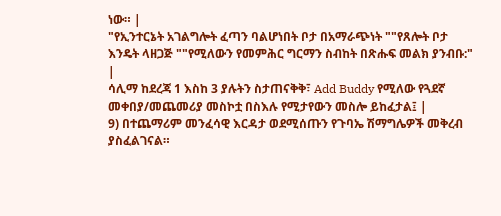ነው። |
"የኢንተርኔት አገልግሎት ፈጣን ባልሆነበት ቦታ በአማራጭነት ""የጸሎት ቦታ እንዴት ላዘጋጅ ""የሚለውን የመምሕር ግርማን ስብከት በጽሑፍ መልክ ያንብቡ:" |
ሳሊማ ከደረጃ 1 እስከ 3 ያሉትን ስታጠናቅቅ፣ Add Buddy የሚለው የጓደኛ መቀበያ/መጨመሪያ መስኮቷ በስእሉ የሚታየውን መስሎ ይከፈታል፤ |
9) በተጨማሪም መንፈሳዊ እርዳታ ወደሚሰጡን የጉባኤ ሽማግሌዎች መቅረብ ያስፈልገናል።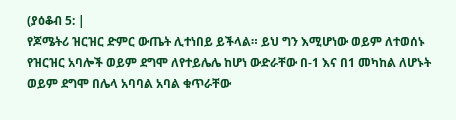(ያዕቆብ 5: |
የጆሜትሪ ዝርዝር ድምር ውጤት ሊተነበይ ይችላል። ይህ ግን እሚሆነው ወይም ለተወሰኑ የዝርዝር አባሎች ወይም ደግሞ ለየተይሌሌ ከሆነ ውድራቸው በ-1 እና በ1 መካከል ለሆኑት ወይም ደግሞ በሌላ አባባል አባል ቁጥራቸው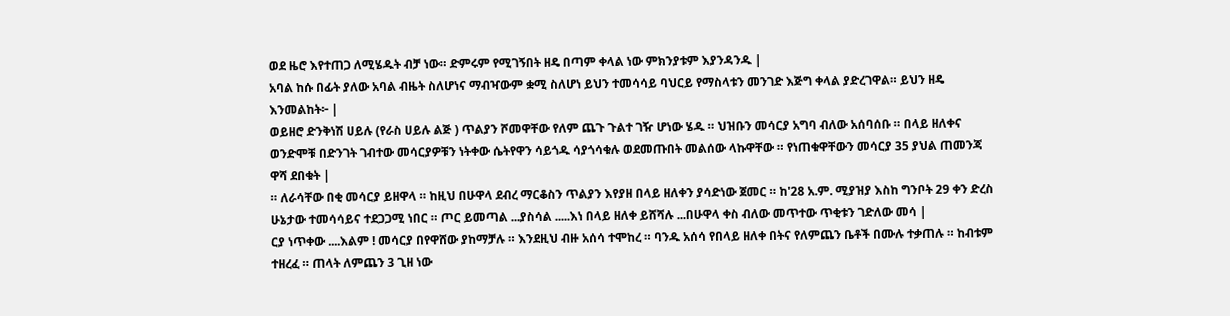ወደ ዜሮ እየተጠጋ ለሚሄዱት ብቻ ነው። ድምሩም የሚገኝበት ዘዴ በጣም ቀላል ነው ምክንያቱም እያንዳንዱ |
አባል ከሱ በፊት ያለው አባል ብዜት ስለሆነና ማብዣውም ቋሚ ስለሆነ ይህን ተመሳሳይ ባህርይ የማስላቱን መንገድ እጅግ ቀላል ያድረገዋል። ይህን ዘዴ እንመልከት፦ |
ወይዘሮ ድንቅነሽ ሀይሉ (የራስ ሀይሉ ልጅ ) ጥልያን ሾመዋቸው የለም ጨጉ ጉልተ ገዥ ሆነው ሄዱ ። ህዝቡን መሳርያ አግባ ብለው አሰባሰቡ ። በላይ ዘለቀና ወንድሞቹ በድንገት ገብተው መሳርያዎቹን ነትቀው ሴትየዋን ሳይጎዱ ሳያጎሳቁሉ ወደመጡበት መልሰው ላኩዋቸው ። የነጠቁዋቸውን መሳርያ 35 ያህል ጠመንጃ ዋሻ ደበቁት |
። ለራሳቸው በቂ መሳርያ ይዘዋላ ። ከዚህ በሁዋላ ደብረ ማርቆስን ጥልያን እየያዘ በላይ ዘለቀን ያሳድነው ጀመር ። ከ'28 አ.ም. ሚያዝያ እስከ ግንቦት 29 ቀን ድረስ ሁኔታው ተመሳሳይና ተደጋጋሚ ነበር ። ጦር ይመጣል ...ያስሳል .....እነ በላይ ዘለቀ ይሸሻሉ ...በሁዋላ ቀስ ብለው መጥተው ጥቂቱን ገድለው መሳ |
ርያ ነጥቀው ....እልም ! መሳርያ በየዋሸው ያከማቻሉ ። እንደዚህ ብዙ አሰሳ ተሞከረ ። ባንዱ አሰሳ የበላይ ዘለቀ በትና የለምጨን ቤቶች በሙሉ ተቃጠሉ ። ከብቱም ተዘረፈ ። ጠላት ለምጨን 3 ጊዘ ነው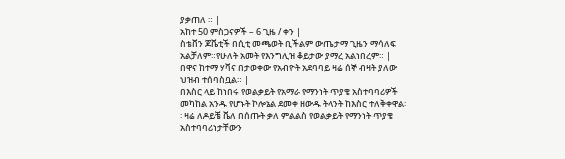ያቃጠለ ። |
አከተ 50 ምስጋናዎች – 6 ጊዜ / ቀን |
ስቴቨን ጆቬቲች በሲቲ መጫወት ቢችልም ውጤታማ ጊዜን ማሳለፍ አልቻለም።የሁለት አመት የእንግሊዝ ቆይታው ያማረ አልነበረም። |
በዋና ከተማ ሃቫና በታወቀው የአብዮት አደባባይ ዛሬ ሰኞ ብዛት ያለው ህዝብ ተሰባስቧል። |
በእስር ላይ ከነበሩ የወልቃይት የአማራ የማንነት ጥያቄ አስተባባሪዎች መካከል አንዱ የሆኑት ኮሎኔል ደመቀ ዘውዱ ትላንት ከእስር ተለቅቀዋል፡፡ ዛሬ ለዶይቼ ቬለ በሰጡት ቃለ ምልልስ የወልቃይት የማንነት ጥያቄ አስተባባሪነታቸውን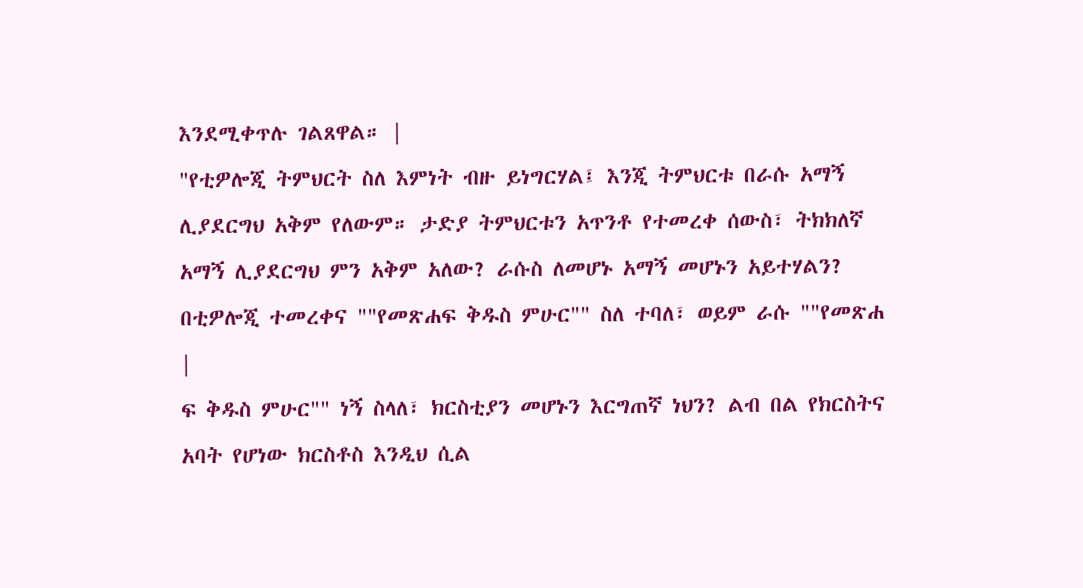እንደሚቀጥሉ ገልጸዋል። |
"የቲዎሎጂ ትምህርት ስለ እምነት ብዙ ይነግርሃል፤ እንጂ ትምህርቱ በራሱ አማኝ ሊያደርግህ አቅም የለውም። ታድያ ትምህርቱን አጥንቶ የተመረቀ ሰውስ፣ ትክክለኛ አማኝ ሊያደርግህ ምን አቅም አለው? ራሱስ ለመሆኑ አማኝ መሆኑን አይተሃልን? በቲዎሎጂ ተመረቀና ""የመጽሐፍ ቅዱስ ምሁር"" ስለ ተባለ፣ ወይም ራሱ ""የመጽሐ |
ፍ ቅዱስ ምሁር"" ነኝ ስላለ፣ ክርስቲያን መሆኑን እርግጠኛ ነህን? ልብ በል የክርስትና አባት የሆነው ክርስቶስ እንዲህ ሲል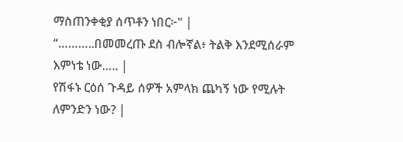ማስጠንቀቂያ ሰጥቶን ነበር፦" |
“………..በመመረጡ ደስ ብሎኛል፥ ትልቅ እንደሚሰራም እምነቴ ነው….. |
የሽፋኑ ርዕሰ ጉዳይ ሰዎች አምላክ ጨካኝ ነው የሚሉት ለምንድን ነው? |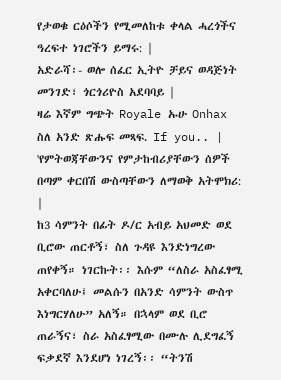የታወቁ ርዕሶችን የሚመለከቱ ቀላል ሓረጎችና ዓረፍተ ነገሮችን ይማሩ: |
አድራሻ፡- ወሎ ሰፈር ኢትዮ ቻይና ወዳጅነት መንገድ፣ ጎርጎሪዮስ አደባባይ |
ዛሬ እኛም ግጭት Royale ኡሁ Onhax ስለ አንድ ጽሑፍ መጻፍ. If you.. |
'የምትወጃቸውንና የምታከብሪያቸውን ሰዎች በጣም ቀርበሽ ውስጣቸውን ለማወቅ አትሞክሪ: |
ከ3 ሳምንት በፊት ዶ/ር አብይ አህመድ ወደ ቢሮው ጠርቶኝ፣ ስለ ጉዳዩ እንድነግረው ጠየቀኝ። ነገርኩት፡፡ እሱም “ለስራ አስፈፃሚ አቀርባለሁ፤ መልሱን በአንድ ሳምንት ውስጥ እነግርሃለሁ” አለኝ። በኋላም ወደ ቢሮ ጠራኝና፣ ስራ አስፈፃሚው በሙሉ ሊደግፈኝ ፍቃደኛ እንደሆነ ነገረኝ፡፡ “ትንሽ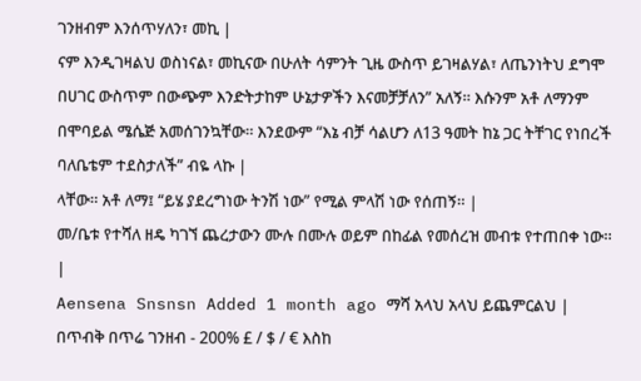ገንዘብም እንሰጥሃለን፣ መኪ |
ናም እንዲገዛልህ ወስነናል፣ መኪናው በሁለት ሳምንት ጊዜ ውስጥ ይገዛልሃል፣ ለጤንነትህ ደግሞ በሀገር ውስጥም በውጭም እንድትታከም ሁኔታዎችን እናመቻቻለን” አለኝ፡፡ እሱንም አቶ ለማንም በሞባይል ሜሴጅ አመሰገንኳቸው፡፡ እንደውም “እኔ ብቻ ሳልሆን ለ13 ዓመት ከኔ ጋር ትቸገር የነበረች ባለቤቴም ተደስታለች” ብዬ ላኩ |
ላቸው፡፡ አቶ ለማ፤ “ይሄ ያደረግነው ትንሽ ነው” የሚል ምላሽ ነው የሰጠኝ፡፡ |
መ/ቤቱ የተሻለ ዘዴ ካገኘ ጨረታውን ሙሉ በሙሉ ወይም በከፊል የመሰረዝ መብቱ የተጠበቀ ነው፡፡ |
Aensena Snsnsn Added 1 month ago ማሻ አላህ አላህ ይጨምርልህ |
በጥብቅ በጥሬ ገንዘብ - 200% £ / $ / € እስከ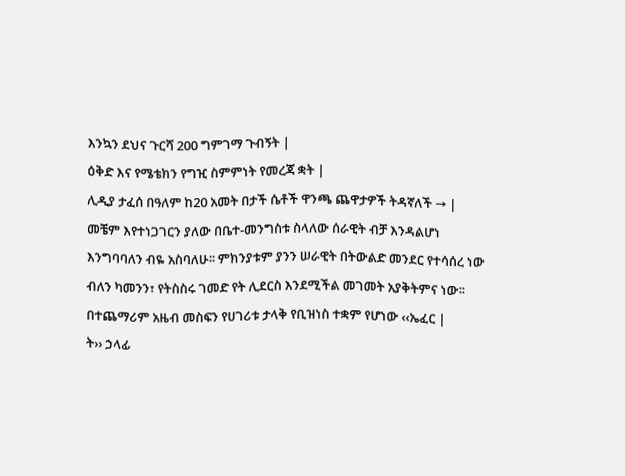እንኳን ደህና ጉርሻ 200 ግምገማ ጉብኝት |
ዕቅድ እና የሜቴክን የግዢ ስምምነት የመረጃ ቋት |
ሊዲያ ታፈሰ በዓለም ከ20 አመት በታች ሴቶች ዋንጫ ጨዋታዎች ትዳኛለች → |
መቼም እየተነጋገርን ያለው በቤተ-መንግስቱ ስላለው ሰራዊት ብቻ እንዳልሆነ እንግባባለን ብዬ አስባለሁ፡፡ ምክንያቱም ያንን ሠራዊት በትውልድ መንደር የተሳሰረ ነው ብለን ካመንን፣ የትስስሩ ገመድ የት ሊደርስ እንደሚችል መገመት አያቅትምና ነው፡፡ በተጨማሪም አዜብ መስፍን የሀገሪቱ ታላቅ የቢዝነስ ተቋም የሆነው ‹‹ኤፈር |
ት›› ኃላፊ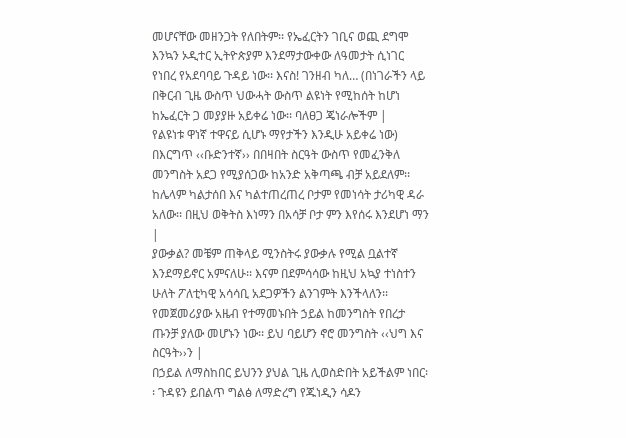መሆናቸው መዘንጋት የለበትም፡፡ የኤፈርትን ገቢና ወጪ ደግሞ እንኳን ኦዲተር ኢትዮጵያም እንደማታውቀው ለዓመታት ሲነገር የነበረ የአደባባይ ጉዳይ ነው፡፡ እናስ! ገንዘብ ካለ… (በነገራችን ላይ በቅርብ ጊዜ ውስጥ ህውሓት ውስጥ ልዩነት የሚከሰት ከሆነ ከኤፈርት ጋ መያያዙ አይቀሬ ነው፡፡ ባለፀጋ ጄነራሎችም |
የልዩነቱ ዋነኛ ተዋናይ ሲሆኑ ማየታችን እንዲሁ አይቀሬ ነው) በእርግጥ ‹‹ቡድንተኛ›› በበዛበት ስርዓት ውስጥ የመፈንቅለ መንግስት አደጋ የሚያሰጋው ከአንድ አቅጣጫ ብቻ አይደለም፡፡ ከሌላም ካልታሰበ እና ካልተጠረጠረ ቦታም የመነሳት ታሪካዊ ዳራ አለው፡፡ በዚህ ወቅትስ እነማን በአሳቻ ቦታ ምን እየሰሩ እንደሆነ ማን |
ያውቃል? መቼም ጠቅላይ ሚንስትሩ ያውቃሉ የሚል ቧልተኛ እንደማይኖር አምናለሁ፡፡ እናም በደምሳሳው ከዚህ አኳያ ተነስተን ሁለት ፖለቲካዊ አሳሳቢ አደጋዎችን ልንገምት እንችላለን፡፡ የመጀመሪያው አዜብ የተማመኑበት ኃይል ከመንግስት የበረታ ጡንቻ ያለው መሆኑን ነው፡፡ ይህ ባይሆን ኖሮ መንግስት ‹‹ህግ እና ስርዓት››ን |
በኃይል ለማስከበር ይህንን ያህል ጊዜ ሊወስድበት አይችልም ነበር፡፡ ጉዳዩን ይበልጥ ግልፅ ለማድረግ የጁነዲን ሳዶን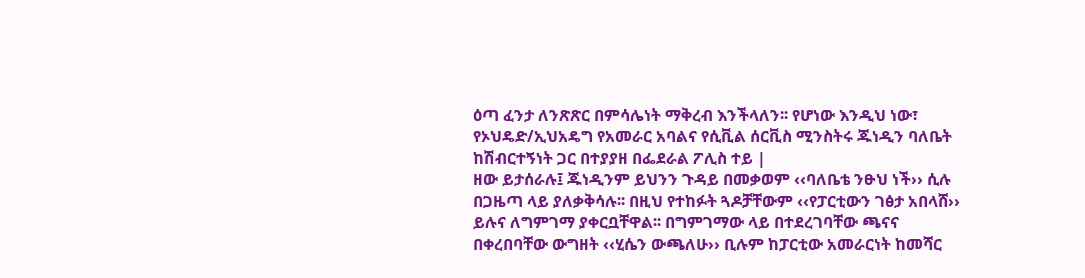ዕጣ ፈንታ ለንጽጽር በምሳሌነት ማቅረብ እንችላለን፡፡ የሆነው እንዲህ ነው፣ የኦህዴድ/ኢህአዴግ የአመራር አባልና የሲቪል ሰርቪስ ሚንስትሩ ጁነዲን ባለቤት ከሽብርተኝነት ጋር በተያያዘ በፌደራል ፖሊስ ተይ |
ዘው ይታሰራሉ፤ ጁነዲንም ይህንን ጉዳይ በመቃወም ‹‹ባለቤቴ ንፁህ ነች›› ሲሉ በጋዜጣ ላይ ያለቃቅሳሉ፡፡ በዚህ የተከፉት ጓዶቻቸውም ‹‹የፓርቲውን ገፅታ አበላሸ›› ይሉና ለግምገማ ያቀርቧቸዋል፡፡ በግምገማው ላይ በተደረገባቸው ጫናና በቀረበባቸው ውግዘት ‹‹ሂሴን ውጫለሁ›› ቢሉም ከፓርቲው አመራርነት ከመሻር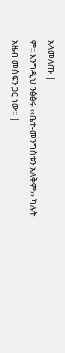አላመለጡ |
ም፡፡ እንግዲህ ንፅፅሩ ‹‹ቤተ-መንግስቱን አለቅም›› ካሉት አዜብ መስፍን ጋር ነው፡፡ |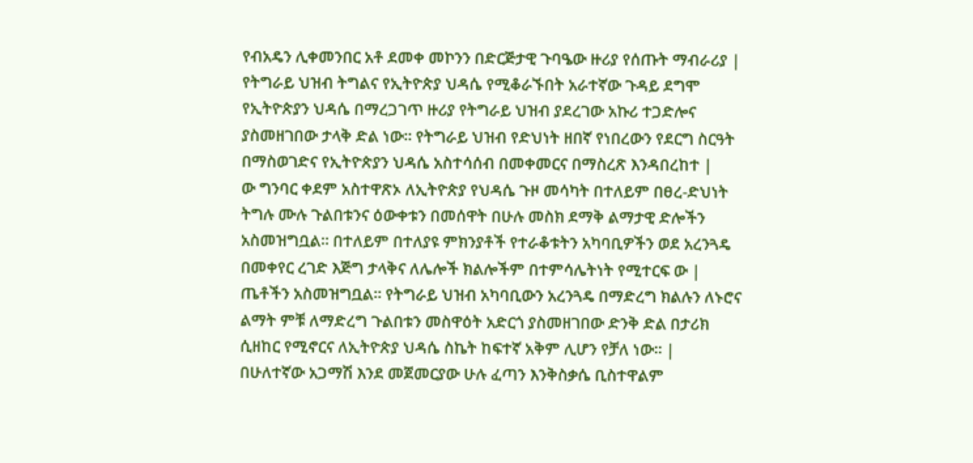የብአዴን ሊቀመንበር አቶ ደመቀ መኮንን በድርጅታዊ ጉባዔው ዙሪያ የሰጡት ማብራሪያ |
የትግራይ ህዝብ ትግልና የኢትዮጵያ ህዳሴ የሚቆራኙበት አራተኛው ጉዳይ ደግሞ የኢትዮጵያን ህዳሴ በማረጋገጥ ዙሪያ የትግራይ ህዝብ ያደረገው አኩሪ ተጋድሎና ያስመዘገበው ታላቅ ድል ነው። የትግራይ ህዝብ የድህነት ዘበኛ የነበረውን የደርግ ስርዓት በማስወገድና የኢትዮጵያን ህዳሴ አስተሳሰብ በመቀመርና በማስረጽ እንዳበረከተ |
ው ግንባር ቀደም አስተዋጽኦ ለኢትዮጵያ የህዳሴ ጉዞ መሳካት በተለይም በፀረ-ድህነት ትግሉ ሙሉ ጉልበቱንና ዕውቀቱን በመሰዋት በሁሉ መስክ ደማቅ ልማታዊ ድሎችን አስመዝግቧል። በተለይም በተለያዩ ምክንያቶች የተራቆቱትን አካባቢዎችን ወደ አረንጓዴ በመቀየር ረገድ እጅግ ታላቅና ለሌሎች ክልሎችም በተምሳሌትነት የሚተርፍ ው |
ጤቶችን አስመዝግቧል። የትግራይ ህዝብ አካባቢውን አረንጓዴ በማድረግ ክልሉን ለኑሮና ልማት ምቹ ለማድረግ ጉልበቱን መስዋዕት አድርጎ ያስመዘገበው ድንቅ ድል በታሪክ ሲዘከር የሚኖርና ለኢትዮጵያ ህዳሴ ስኬት ከፍተኛ አቅም ሊሆን የቻለ ነው። |
በሁለተኛው አጋማሽ እንደ መጀመርያው ሁሉ ፈጣን እንቅስቃሴ ቢስተዋልም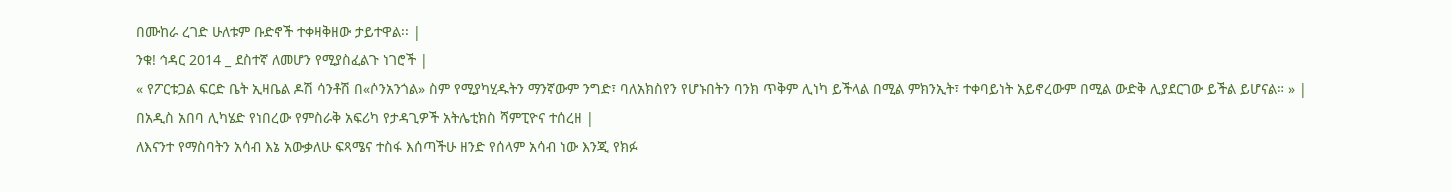በሙከራ ረገድ ሁለቱም ቡድኖች ተቀዛቅዘው ታይተዋል፡፡ |
ንቁ! ኅዳር 2014 _ ደስተኛ ለመሆን የሚያስፈልጉ ነገሮች |
« የፖርቱጋል ፍርድ ቤት ኢዛቤል ዶሽ ሳንቶሽ በ«ሶንአንጎል» ስም የሚያካሂዱትን ማንኛውም ንግድ፣ ባለአክስየን የሆኑበትን ባንክ ጥቅም ሊነካ ይችላል በሚል ምክንኢት፣ ተቀባይነት አይኖረውም በሚል ውድቅ ሊያደርገው ይችል ይሆናል። » |
በአዲስ አበባ ሊካሄድ የነበረው የምስራቅ አፍሪካ የታዳጊዎች አትሌቲክስ ሻምፒዮና ተሰረዘ |
ለእናንተ የማስባትን አሳብ እኔ አውቃለሁ ፍጻሜና ተስፋ እሰጣችሁ ዘንድ የሰላም አሳብ ነው እንጂ የክፉ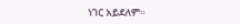ነገር አይደለም።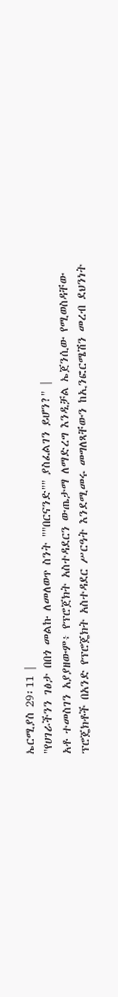ኤርሚያስ 29፡11 |
"የሀገራችንን ገፅታ በበጎ መልኩ ለመለወጥ ስንት ""በርናንድ"" ያስፈልገን ይሆን?" |
አቶ ተመስገን አያያዘውም፥ የፕሮጀክት አስተዳደርን ውጤታማ ለማድረግ እንዲቻል ኤጀንሲው የሚወስዳቸው ፕሮጄክቶች በአንድ የፕሮጄክት አስተዳደር ሥርዓት እንደሚመሩ መግለጻቸውን ከኢንፎርሜሽን መረብ ደህንነት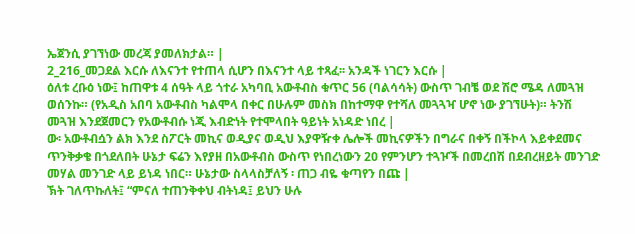ኤጀንሲ ያገኘነው መረጃ ያመለክታል። |
2_216_መጋደል እርሱ ለእናንተ የተጠላ ሲሆን በእናንተ ላይ ተጻፈ፡፡ አንዳች ነገርን እርሱ |
ዕለቱ ረቡዕ ነው፤ ከጠዋቱ 4 ሰዓት ላይ ጎተራ አካባቢ አውቶብስ ቁጥር 56 (ባልሳሳት) ውስጥ ገብቼ ወደ ሽሮ ሜዳ ለመጓዝ ወሰንኩ። (የአዲስ አበባ አውቶብስ ካልሞላ በቀር በሁሉም መስክ በከተማዋ የተሻለ መጓጓዣ ሆኖ ነው ያገኘሁት)። ትንሽ መጓዝ እንደጀመርን የአውቶብሱ ነጂ እብድነት የተሞላበት ዓይነት አነዳድ ነበረ |
ው፡ አውቶብሷን ልክ እንደ ስፖርት መኪና ወዲያና ወዲህ እያዋዥቀ ሌሎች መኪናዎችን በግራና በቀኝ በችኮላ እይቀደመና ጥንቅቃቄ በጎደለበት ሁኔታ ፍሬን እየያዘ በአውቶብስ ውስጥ የነበረነውን 20 የምንሆን ተጓዦች በመረበሽ በደብረዘይት መንገድ መሃል መንገድ ላይ ይነዳ ነበር። ሁኔታው ስላላስቻለኝ ፡ ጠጋ ብዬ ቁጣየን በጩ |
ኽት ገለጥኩለት፤ “ምናለ ተጠንቅቀህ ብትነዳ፤ ይህን ሁሉ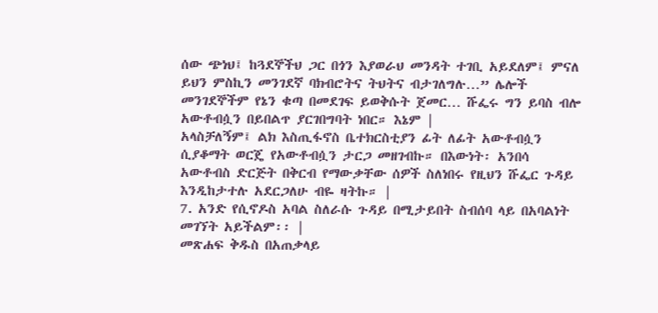ሰው ጭነህ፤ ከጓደኞችህ ጋር በጎን እያወራህ መንዳት ተገቢ አይደለም፤ ምናለ ይህን ምስኪን መንገደኛ ባክብሮትና ትህትና ብታገለግሉ…” ሌሎች መንገደኞችም የኔን ቁጣ በመደገፍ ይወቅሱት ጀመር… ሹፌሩ ግን ይባስ ብሎ አውቶብሷን በይበልጥ ያርገበግባት ነበር። እኔም |
አላስቻለኝም፤ ልክ እስጢፋኖስ ቤተክርስቲያን ፊት ለፊት አውቶብሷን ሲያቆማት ወርጄ የአውቶብሷን ታርጋ መዘገብኩ። በእውነት፡ አንበሳ አውቶብስ ድርጅት በቅርብ የማውቃቸው ሰዎች ስለነበሩ የዚህን ሹፌር ጉዳይ እንዲከታተሉ አደርጋለሁ ብዬ ዛትኩ። |
7. አንድ የሲኖዶስ አባል ስለራሱ ጉዳይ በሚታይበት ስብሰባ ላይ በአባልነት መገኘት አይችልም፡፡ |
መጽሐፍ ቅዱስ በአጠቃላይ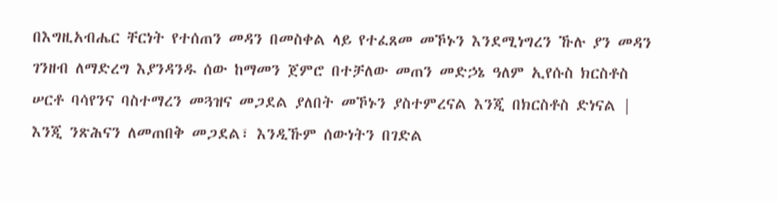በእግዚአብሔር ቸርነት የተሰጠን መዳን በመስቀል ላይ የተፈጸመ መኾኑን እንደሚነግረን ኹሉ ያን መዳን ገንዘብ ለማድረግ እያንዳንዱ ሰው ከማመን ጀምሮ በተቻለው መጠን መድኃኔ ዓለም ኢየሱስ ክርስቶስ ሠርቶ ባሳየንና ባስተማረን መጓዝና መጋደል ያለበት መኾኑን ያስተምረናል እንጂ በክርስቶስ ድነናል |
እንጂ ንጽሕናን ለመጠበቅ መጋደል፣ እንዲኹም ሰውነትን በገድል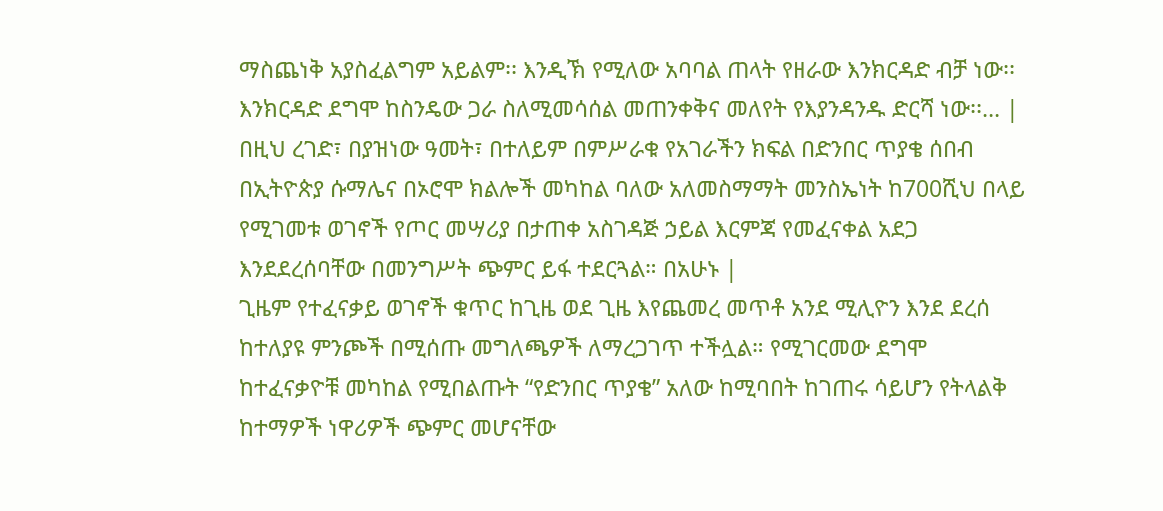ማስጨነቅ አያስፈልግም አይልም፡፡ እንዲኽ የሚለው አባባል ጠላት የዘራው እንክርዳድ ብቻ ነው፡፡ እንክርዳድ ደግሞ ከስንዴው ጋራ ስለሚመሳሰል መጠንቀቅና መለየት የእያንዳንዱ ድርሻ ነው፡፡… |
በዚህ ረገድ፣ በያዝነው ዓመት፣ በተለይም በምሥራቁ የአገራችን ክፍል በድንበር ጥያቄ ሰበብ በኢትዮጵያ ሱማሌና በኦሮሞ ክልሎች መካከል ባለው አለመስማማት መንስኤነት ከ700ሺህ በላይ የሚገመቱ ወገኖች የጦር መሣሪያ በታጠቀ አስገዳጅ ኃይል እርምጃ የመፈናቀል አደጋ እንደደረሰባቸው በመንግሥት ጭምር ይፋ ተደርጓል። በአሁኑ |
ጊዜም የተፈናቃይ ወገኖች ቁጥር ከጊዜ ወደ ጊዜ እየጨመረ መጥቶ አንደ ሚሊዮን እንደ ደረሰ ከተለያዩ ምንጮች በሚሰጡ መግለጫዎች ለማረጋገጥ ተችሏል። የሚገርመው ደግሞ ከተፈናቃዮቹ መካከል የሚበልጡት “የድንበር ጥያቄ” አለው ከሚባበት ከገጠሩ ሳይሆን የትላልቅ ከተማዎች ነዋሪዎች ጭምር መሆናቸው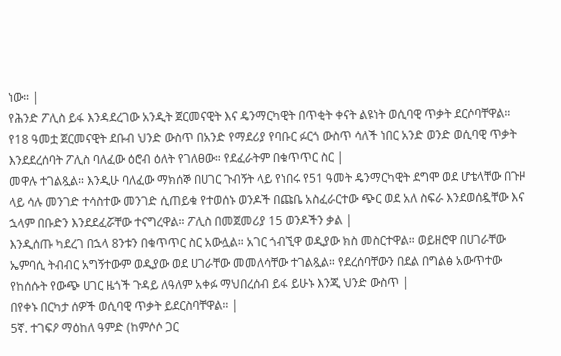ነው። |
የሕንድ ፖሊስ ይፋ እንዳደረገው አንዲት ጀርመናዊት እና ዴንማርካዊት በጥቂት ቀናት ልዩነት ወሲባዊ ጥቃት ደርሶባቸዋል። የ18 ዓመቷ ጀርመናዊት ደቡብ ህንድ ውስጥ በአንድ የማደሪያ የባቡር ፉርጎ ውስጥ ሳለች ነበር አንድ ወንድ ወሲባዊ ጥቃት እንደደረሰባት ፖሊስ ባለፈው ዕሮብ ዕለት የገለፀው። የደፈራትም በቁጥጥር ስር |
መዋሉ ተገልጿል። እንዲሁ ባለፈው ማክሰኞ በሀገር ጉብኝት ላይ የነበሩ የ51 ዓመት ዴንማርካዊት ደግሞ ወደ ሆቴላቸው በጉዞ ላይ ሳሉ መንገድ ተሳስተው መንገድ ሲጠይቁ የተወሰኑ ወንዶች በጩቤ አስፈራርተው ጭር ወደ አለ ስፍራ እንደወሰዷቸው እና ኋላም በቡድን እንደደፈሯቸው ተናግረዋል። ፖሊስ በመጀመሪያ 15 ወንዶችን ቃል |
እንዲሰጡ ካደረገ በኋላ 8ንቱን በቁጥጥር ስር አውሏል። አገር ጎብኚዋ ወዲያው ክስ መስርተዋል። ወይዘሮዋ በሀገራቸው ኤምባሲ ትብብር አግኝተውም ወዲያው ወደ ሀገራቸው መመለሳቸው ተገልጿል። የደረሰባቸውን በደል በግልፅ አውጥተው የከሰሱት የውጭ ሀገር ዜጎች ጉዳይ ለዓለም አቀፉ ማህበረሰብ ይፋ ይሁኑ እንጂ ህንድ ውስጥ |
በየቀኑ በርካታ ሰዎች ወሲባዊ ጥቃት ይደርስባቸዋል። |
5ኛ. ተገፍዖ ማዕከለ ዓምድ (ከምሶሶ ጋር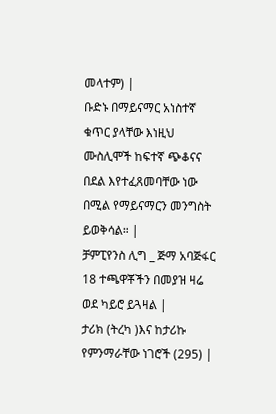መላተም) |
ቡድኑ በማይናማር አነስተኛ ቁጥር ያላቸው እነዚህ ሙስሊሞች ከፍተኛ ጭቆናና በደል እየተፈጸመባቸው ነው በሚል የማይናማርን መንግስት ይወቅሳል። |
ቻምፒየንስ ሊግ _ ጅማ አባጅፋር 18 ተጫዋቾችን በመያዝ ዛሬ ወደ ካይሮ ይጓዛል |
ታሪክ (ትረካ )እና ከታሪኩ የምንማራቸው ነገሮች (295) |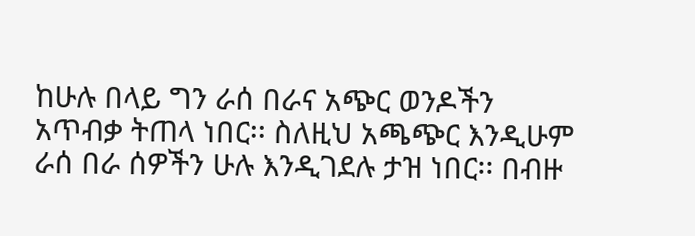ከሁሉ በላይ ግን ራሰ በራና አጭር ወንዶችን አጥብቃ ትጠላ ነበር፡፡ ስለዚህ አጫጭር እንዲሁም ራሰ በራ ሰዎችን ሁሉ እንዲገደሉ ታዝ ነበር፡፡ በብዙ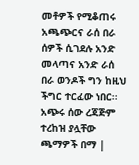መቶዎች የሚቆጠሩ አጫጭርና ራሰ በራ ሰዎች ሲገደሉ አንድ መላጣና አንድ ራሰ በራ ወንዶች ግን ከዚህ ችግር ተርፈው ነበር፡፡ አጭሩ ሰው ረጃጅም ተረከዝ ያሏቸው ጫማዎች በማ |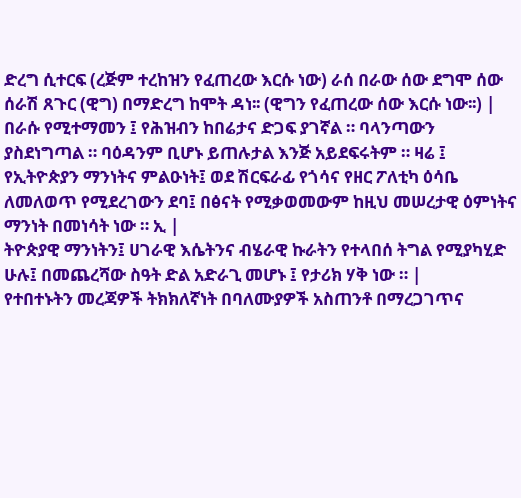ድረግ ሲተርፍ (ረጅም ተረከዝን የፈጠረው እርሱ ነው) ራሰ በራው ሰው ደግሞ ሰው ሰራሽ ጸጉር (ዊግ) በማድረግ ከሞት ዳነ፡፡ (ዊግን የፈጠረው ሰው እርሱ ነው፡፡) |
በራሱ የሚተማመን ፤ የሕዝብን ከበሬታና ድጋፍ ያገኛል ። ባላንጣውን ያስደነግጣል ። ባዕዳንም ቢሆኑ ይጠሉታል እንጅ አይደፍሩትም ። ዛሬ ፤ የኢትዮጵያን ማንነትና ምልዑነት፤ ወደ ሽርፍራፊ የጎሳና የዘር ፖለቲካ ዕሳቤ ለመለወጥ የሚደረገውን ደባ፤ በፅናት የሚቃወመውም ከዚህ መሠረታዊ ዕምነትና ማንነት በመነሳት ነው ። ኢ |
ትዮጵያዊ ማንነትን፤ ሀገራዊ እሴትንና ብሄራዊ ኩራትን የተላበሰ ትግል የሚያካሂድ ሁሉ፤ በመጨረሻው ስዓት ድል አድራጊ መሆኑ ፤ የታሪክ ሃቅ ነው ። |
የተበተኑትን መረጃዎች ትክክለኛነት በባለሙያዎች አስጠንቶ በማረጋገጥና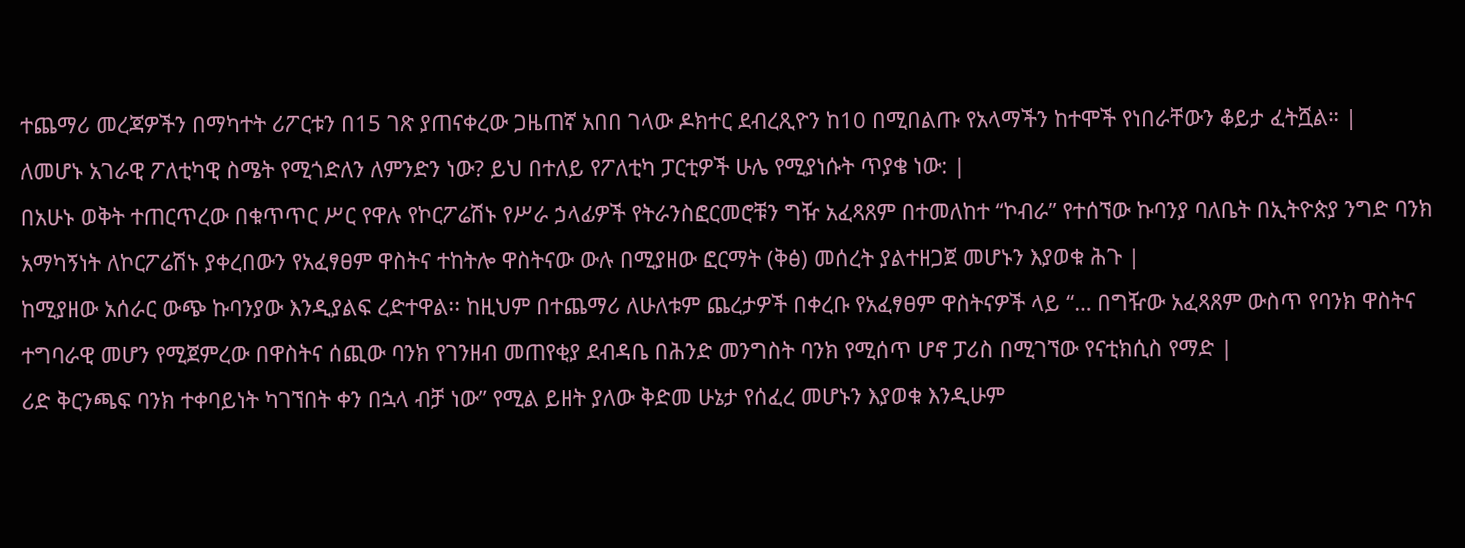ተጨማሪ መረጃዎችን በማካተት ሪፖርቱን በ15 ገጽ ያጠናቀረው ጋዜጠኛ አበበ ገላው ዶክተር ደብረጺዮን ከ10 በሚበልጡ የአላማችን ከተሞች የነበራቸውን ቆይታ ፈትሿል። |
ለመሆኑ አገራዊ ፖለቲካዊ ስሜት የሚጎድለን ለምንድን ነው? ይህ በተለይ የፖለቲካ ፓርቲዎች ሁሌ የሚያነሱት ጥያቄ ነው: |
በአሁኑ ወቅት ተጠርጥረው በቁጥጥር ሥር የዋሉ የኮርፖሬሽኑ የሥራ ኃላፊዎች የትራንስፎርመሮቹን ግዥ አፈጻጸም በተመለከተ “ኮብራ” የተሰኘው ኩባንያ ባለቤት በኢትዮጵያ ንግድ ባንክ አማካኝነት ለኮርፖሬሽኑ ያቀረበውን የአፈፃፀም ዋስትና ተከትሎ ዋስትናው ውሉ በሚያዘው ፎርማት (ቅፅ) መሰረት ያልተዘጋጀ መሆኑን እያወቁ ሕጉ |
ከሚያዘው አሰራር ውጭ ኩባንያው እንዲያልፍ ረድተዋል፡፡ ከዚህም በተጨማሪ ለሁለቱም ጨረታዎች በቀረቡ የአፈፃፀም ዋስትናዎች ላይ “… በግዥው አፈጻጸም ውስጥ የባንክ ዋስትና ተግባራዊ መሆን የሚጀምረው በዋስትና ሰጪው ባንክ የገንዘብ መጠየቂያ ደብዳቤ በሕንድ መንግስት ባንክ የሚሰጥ ሆኖ ፓሪስ በሚገኘው የናቲክሲስ የማድ |
ሪድ ቅርንጫፍ ባንክ ተቀባይነት ካገኘበት ቀን በኋላ ብቻ ነው” የሚል ይዘት ያለው ቅድመ ሁኔታ የሰፈረ መሆኑን እያወቁ እንዲሁም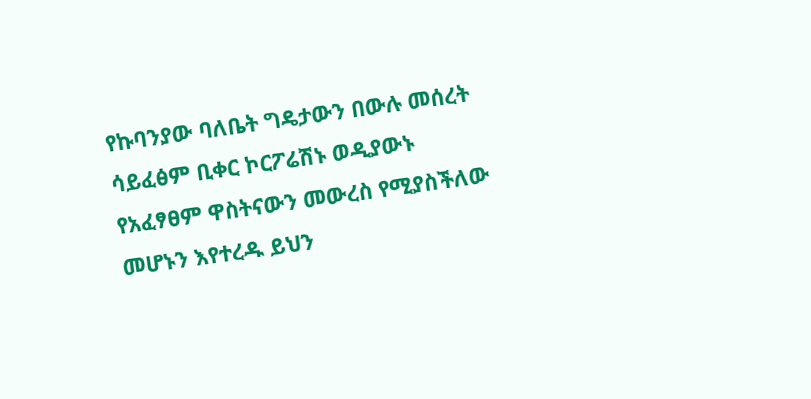የኩባንያው ባለቤት ግዴታውን በውሉ መሰረት ሳይፈፅም ቢቀር ኮርፖሬሽኑ ወዲያውኑ የአፈፃፀም ዋስትናውን መውረስ የሚያስችለው መሆኑን እየተረዱ ይህን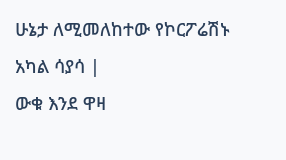ሁኔታ ለሚመለከተው የኮርፖሬሽኑ አካል ሳያሳ |
ውቁ እንደ ዋዛ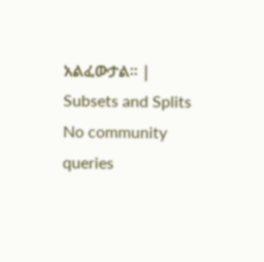አልፈውታል፡፡ |
Subsets and Splits
No community queries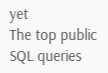yet
The top public SQL queries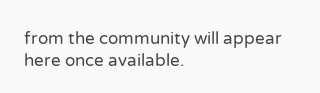from the community will appear here once available.